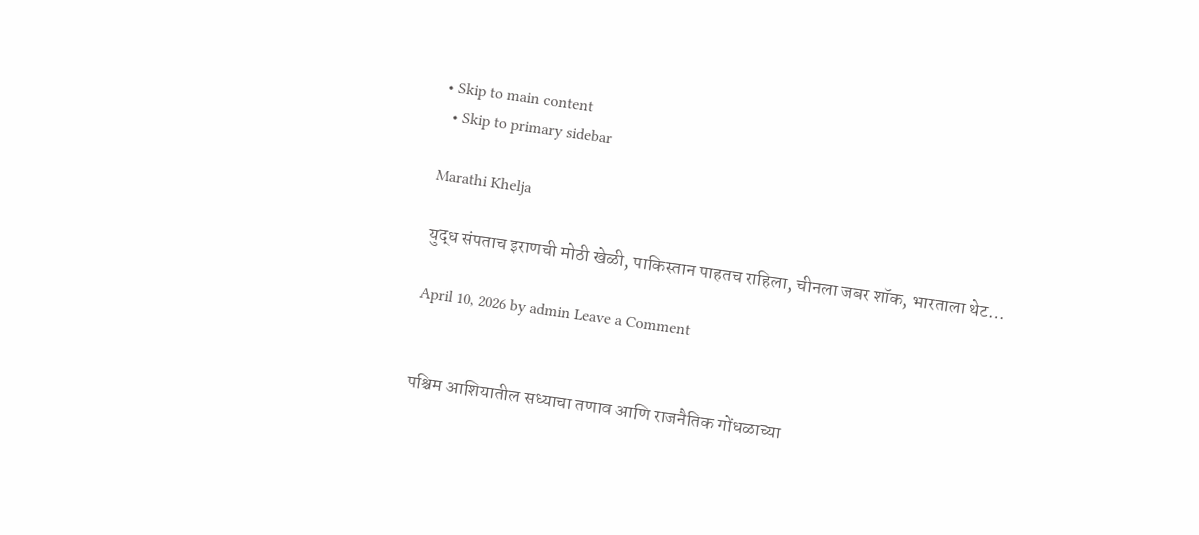• Skip to main content
  • Skip to primary sidebar

Marathi Khelja

युद्ध संपताच इराणची मोठी खेळी, पाकिस्तान पाहतच राहिला, चीनला जबर शॉक, भारताला थेट…

April 10, 2026 by admin Leave a Comment


पश्चिम आशियातील सध्याचा तणाव आणि राजनैतिक गोंधळाच्या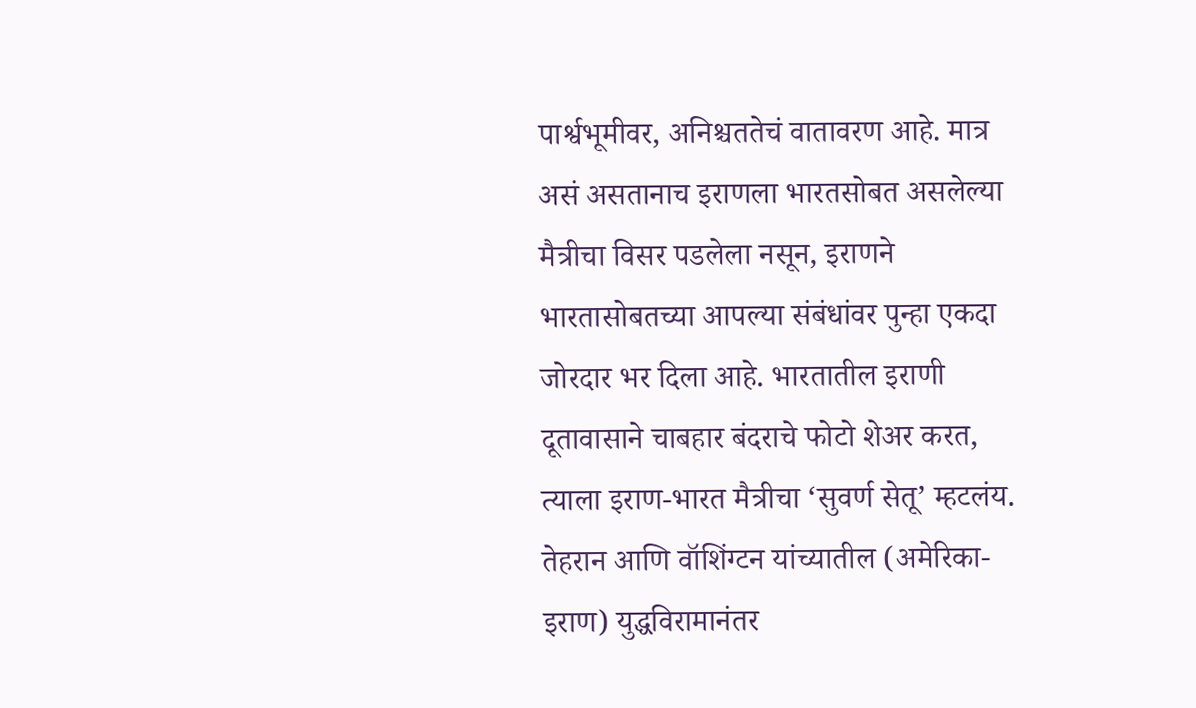पार्श्वभूमीवर, अनिश्चततेचं वातावरण आहे. मात्र असं असतानाच इराणला भारतसोबत असलेल्या मैत्रीचा विसर पडलेला नसून, इराणने भारतासोबतच्या आपल्या संबंधांवर पुन्हा एकदा जोरदार भर दिला आहे. भारतातील इराणी दूतावासाने चाबहार बंदराचे फोटो शेअर करत, त्याला इराण-भारत मैत्रीचा ‘सुवर्ण सेतू’ म्हटलंय. तेहरान आणि वॉशिंग्टन यांच्यातील (अमेरिका-इराण) युद्धविरामानंतर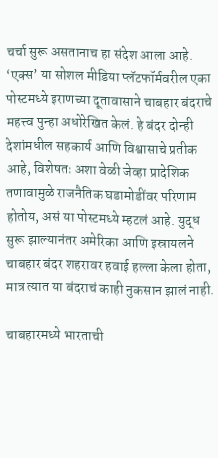चर्चा सुरू असतानाच हा संदेश आला आहे. ‘एक्स’ या सोशल मीडिया प्लॅटफॉर्मवरील एका पोस्टमध्ये इराणच्या दूतावासाने चाबहार बंदराचे महत्त्व पुन्हा अधोरेखित केलं. हे बंदर दोन्ही देशांमधील सहकार्य आणि विश्वासाचे प्रतीक आहे, विशेषतः अशा वेळी जेव्हा प्रादेशिक तणावामुळे राजनैतिक घडामोडींवर परिणाम होतोय, असं या पोस्टमध्ये म्हटलं आहे. युद्ध सुरू झाल्यानंतर अमेरिका आणि इस्रायलने चाबहार बंदर शहरावर हवाई हल्ला केला होता, मात्र त्यात या बंदराचं काही नुकसान झालं नाही.

चाबहारमध्ये भारताची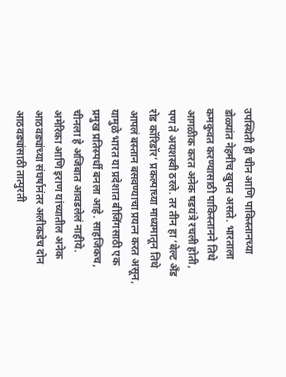उपस्थिती ही चीन आणि पाकिस्तानच्या डोळ्यांत नेहमीच खुपत असते. भारताला कमकुवत करण्यासाठी पाकिस्तानने तिथे आगळीक करत अनेक षडयंत्रे रचली होती, पण ते अयशस्वी ठरले. तर तीन हा ‘बेल्ट अँड रोड कॉरिडॉर’ प्रकल्पाच्या माध्यमातून तिथे आपलं बस्तान बसवण्याचा प्रयत्न करत असून, यामुळे भारत या प्रदेशात बीजिंगसाठी एक प्रमुख प्रतिस्पर्धी बनला आहे. साहजिकच, चीनला हे अजिबात आवडलेलं नाहीये. अमेरिका आणि इराण यांच्यातील अनेक आठवड्यांच्या संघर्षानंतर अलीकडेच दोन आठवड्यांसाठी तात्पुरती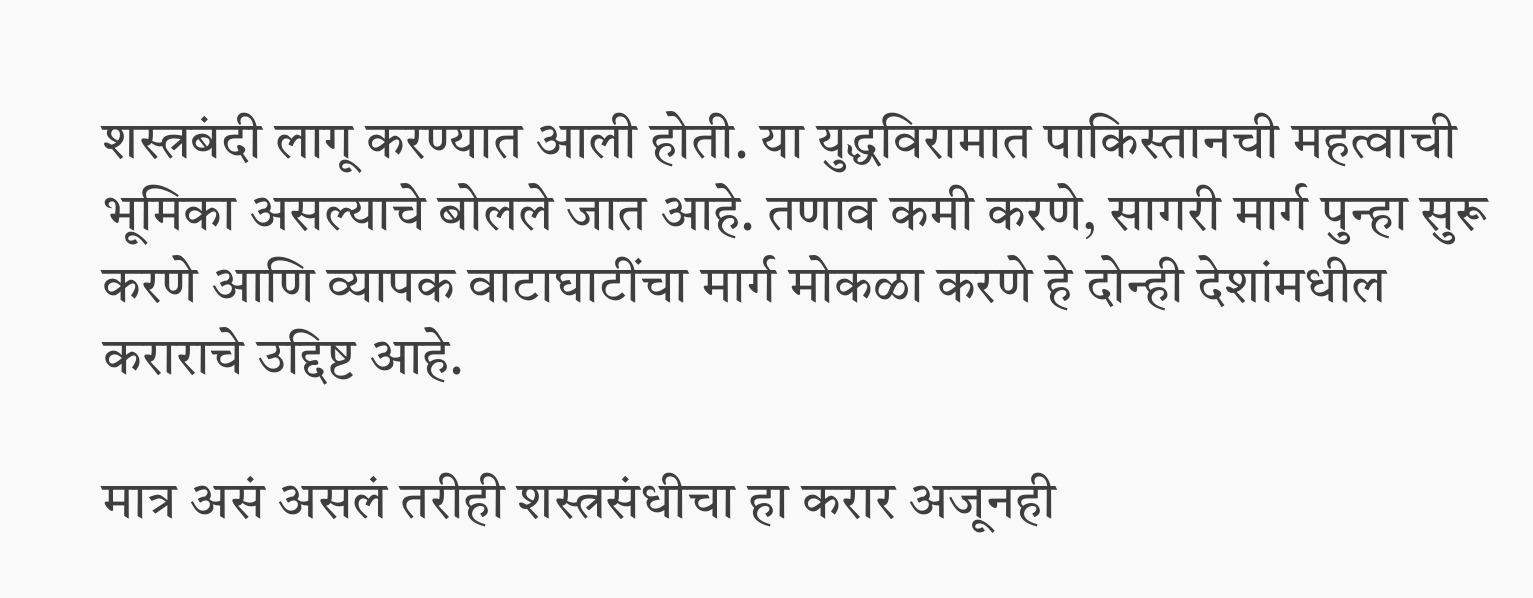शस्त्रबंदी लागू करण्यात आली होती. या युद्धविरामात पाकिस्तानची महत्वाची भूमिका असल्याचे बोलले जात आहे. तणाव कमी करणे, सागरी मार्ग पुन्हा सुरू करणे आणि व्यापक वाटाघाटींचा मार्ग मोकळा करणे हे दोन्ही देशांमधील कराराचे उद्दिष्ट आहे.

मात्र असं असलं तरीही शस्त्रसंधीचा हा करार अजूनही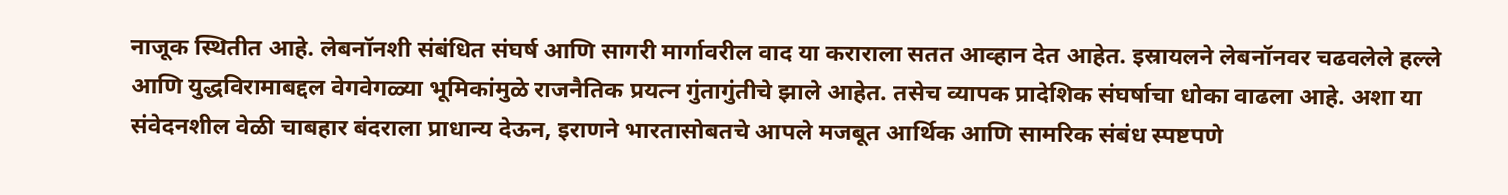नाजूक स्थितीत आहे. लेबनॉनशी संबंधित संघर्ष आणि सागरी मार्गावरील वाद या कराराला सतत आव्हान देत आहेत. इस्रायलने लेबनॉनवर चढवलेले हल्ले आणि युद्धविरामाबद्दल वेगवेगळ्या भूमिकांमुळे राजनैतिक प्रयत्न गुंतागुंतीचे झाले आहेत. तसेच व्यापक प्रादेशिक संघर्षाचा धोका वाढला आहे. अशा या संवेदनशील वेळी चाबहार बंदराला प्राधान्य देऊन, इराणने भारतासोबतचे आपले मजबूत आर्थिक आणि सामरिक संबंध स्पष्टपणे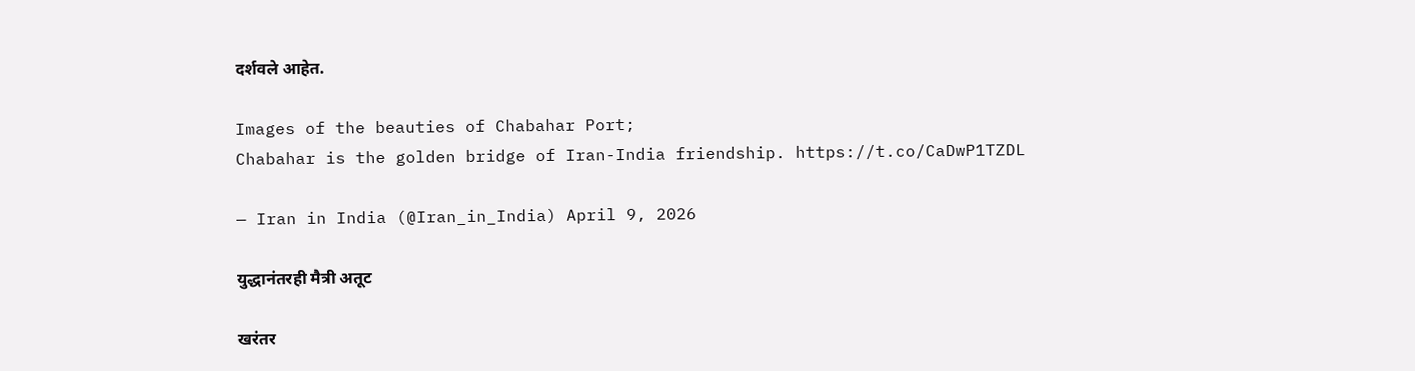दर्शवले आहेत.

Images of the beauties of Chabahar Port;
Chabahar is the golden bridge of Iran-India friendship. https://t.co/CaDwP1TZDL

— Iran in India (@Iran_in_India) April 9, 2026

युद्धानंतरही मैत्री अतूट

खरंतर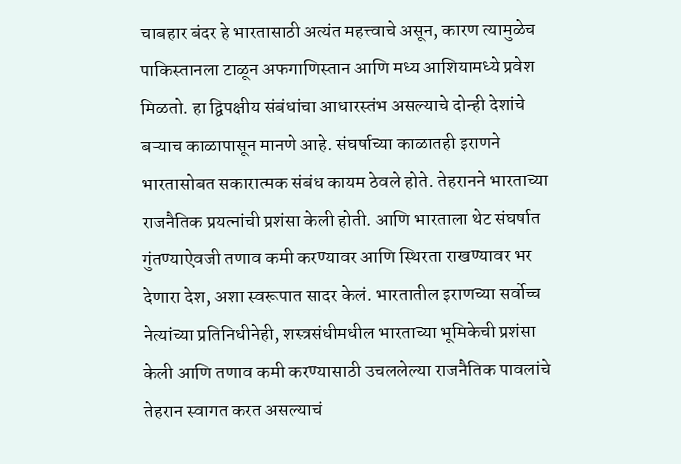चाबहार बंदर हे भारतासाठी अत्यंत महत्त्वाचे असून, कारण त्यामुळेच पाकिस्तानला टाळून अफगाणिस्तान आणि मध्य आशियामध्ये प्रवेश मिळतो. हा द्विपक्षीय संबंधांचा आधारस्तंभ असल्याचे दोन्ही देशांचे बऱ्याच काळापासून मानणे आहे. संघर्षाच्या काळातही इराणने भारतासोबत सकारात्मक संबंध कायम ठेवले होते. तेहरानने भारताच्या राजनैतिक प्रयत्नांची प्रशंसा केली होती. आणि भारताला थेट संघर्षात गुंतण्याऐवजी तणाव कमी करण्यावर आणि स्थिरता राखण्यावर भर देणारा देश, अशा स्वरूपात सादर केलं. भारतातील इराणच्या सर्वोच्च नेत्यांच्या प्रतिनिधीनेही, शस्त्रसंधीमधील भारताच्या भूमिकेची प्रशंसा केली आणि तणाव कमी करण्यासाठी उचललेल्या राजनैतिक पावलांचे तेहरान स्वागत करत असल्याचं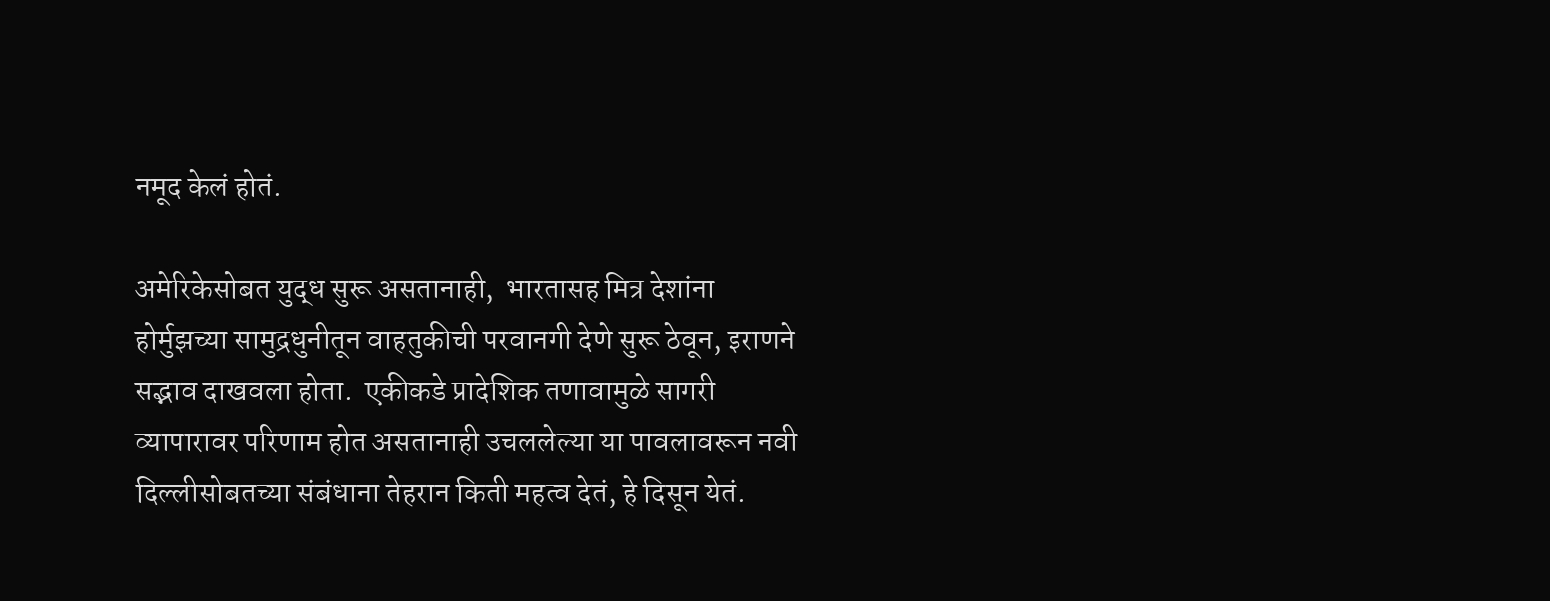नमूद केलं होतं.

अमेरिकेसोबत युद्ध सुरू असतानाही,  भारतासह मित्र देशांना होर्मुझच्या सामुद्रधुनीतून वाहतुकीची परवानगी देणे सुरू ठेवून, इराणने सद्भाव दाखवला होता.  एकीकडे प्रादेशिक तणावामुळे सागरी व्यापारावर परिणाम होत असतानाही उचललेल्या या पावलावरून नवी दिल्लीसोबतच्या संबंधाना तेहरान किती महत्व देतं, हे दिसून येतं.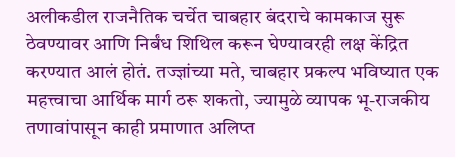अलीकडील राजनैतिक चर्चेत चाबहार बंदराचे कामकाज सुरू ठेवण्यावर आणि निर्बंध शिथिल करून घेण्यावरही लक्ष केंद्रित करण्यात आलं होतं. तज्ज्ञांच्या मते, चाबहार प्रकल्प भविष्यात एक महत्त्वाचा आर्थिक मार्ग ठरू शकतो, ज्यामुळे व्यापक भू-राजकीय तणावांपासून काही प्रमाणात अलिप्त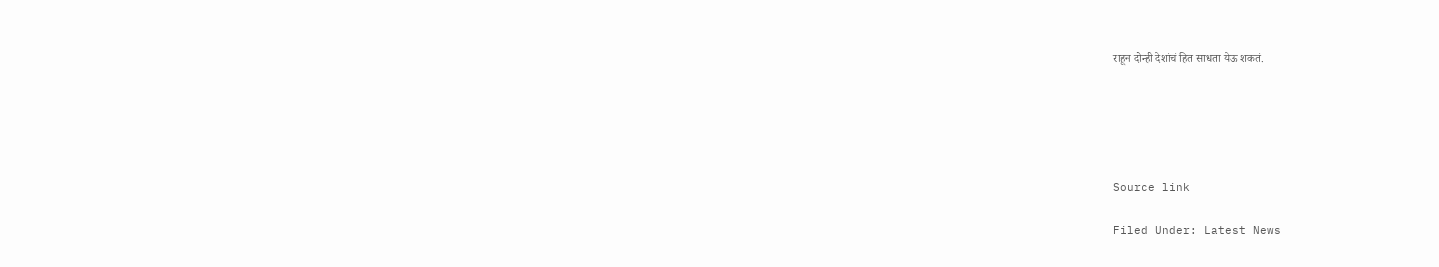राहून दोन्ही देशांचं हित साधता येऊ शकतं.





Source link

Filed Under: Latest News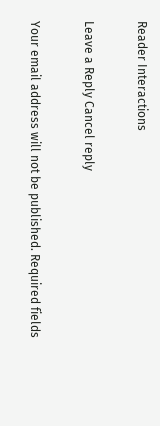Reader Interactions

Leave a Reply Cancel reply

Your email address will not be published. Required fields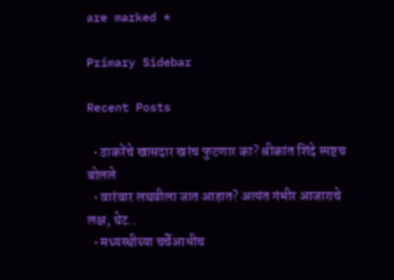are marked *

Primary Sidebar

Recent Posts

  • ठाकरेंचे खासदार खरंच फुटणार का? श्रीकांत शिंदे स्पष्टच बोलले
  • वारंवार लघवीला जात आहात? अत्यंत गंभीर आजाराचे लक्ष, थेट..
  • मध्यस्थीच्या चर्चेआधीच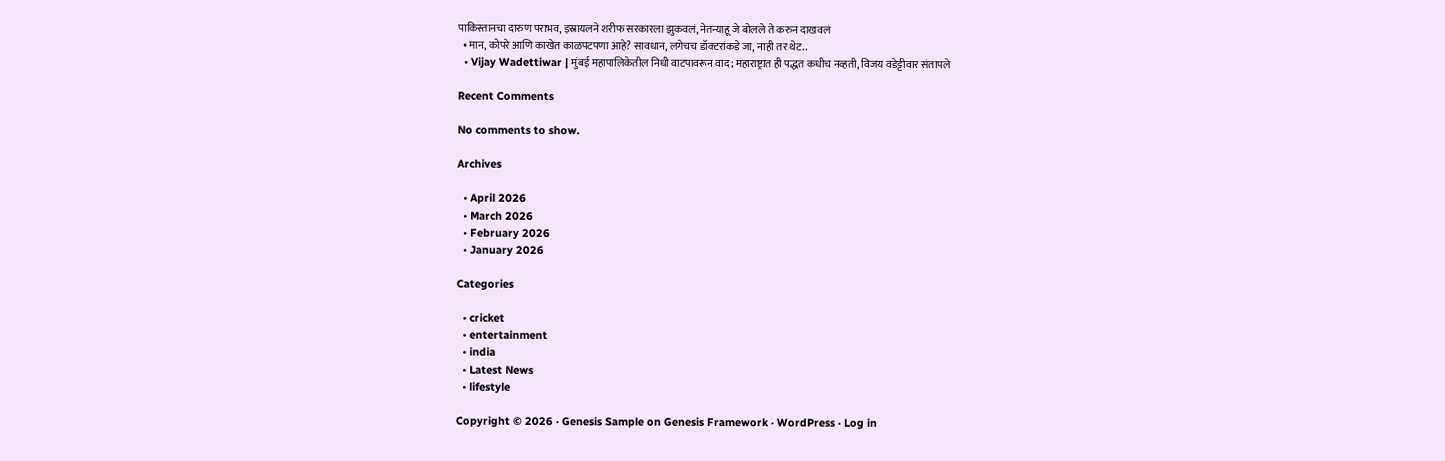पाकिस्तानचा दारुण पराभव, इस्रायलने शरीफ सरकारला झुकवलं, नेतन्याहू जे बोलले ते करुन दाखवलं
  • मान, कोपरे आणि काखेत काळपटपणा आहे? सावधान, लगेचच डॉक्टरांकडे जा, नाही तर थेट..
  • Vijay Wadettiwar | मुंबई महापालिकेतील निधी वाटपावरून वाद; महाराष्ट्रात ही पद्धत कधीच नव्हती, विजय वडेट्टीवार संतापले

Recent Comments

No comments to show.

Archives

  • April 2026
  • March 2026
  • February 2026
  • January 2026

Categories

  • cricket
  • entertainment
  • india
  • Latest News
  • lifestyle

Copyright © 2026 · Genesis Sample on Genesis Framework · WordPress · Log in